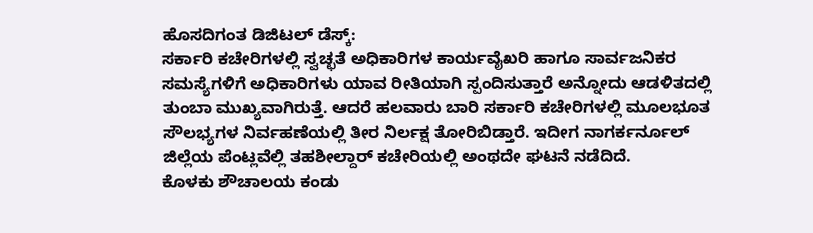ಹೊಸದಿಗಂತ ಡಿಜಿಟಲ್ ಡೆಸ್ಕ್:
ಸರ್ಕಾರಿ ಕಚೇರಿಗಳಲ್ಲಿ ಸ್ವಚ್ಛತೆ ಅಧಿಕಾರಿಗಳ ಕಾರ್ಯವೈಖರಿ ಹಾಗೂ ಸಾರ್ವಜನಿಕರ ಸಮಸ್ಯೆಗಳಿಗೆ ಅಧಿಕಾರಿಗಳು ಯಾವ ರೀತಿಯಾಗಿ ಸ್ಪಂದಿಸುತ್ತಾರೆ ಅನ್ನೋದು ಆಡಳಿತದಲ್ಲಿ ತುಂಬಾ ಮುಖ್ಯವಾಗಿರುತ್ತೆ. ಆದರೆ ಹಲವಾರು ಬಾರಿ ಸರ್ಕಾರಿ ಕಚೇರಿಗಳಲ್ಲಿ ಮೂಲಭೂತ ಸೌಲಭ್ಯಗಳ ನಿರ್ವಹಣೆಯಲ್ಲಿ ತೀರ ನಿರ್ಲಕ್ಷ ತೋರಿಬಿಡ್ತಾರೆ. ಇದೀಗ ನಾಗರ್ಕರ್ನೂಲ್ ಜಿಲ್ಲೆಯ ಪೆಂಟ್ಲವೆಲ್ಲಿ ತಹಶೀಲ್ದಾರ್ ಕಚೇರಿಯಲ್ಲಿ ಅಂಥದೇ ಘಟನೆ ನಡೆದಿದೆ.
ಕೊಳಕು ಶೌಚಾಲಯ ಕಂಡು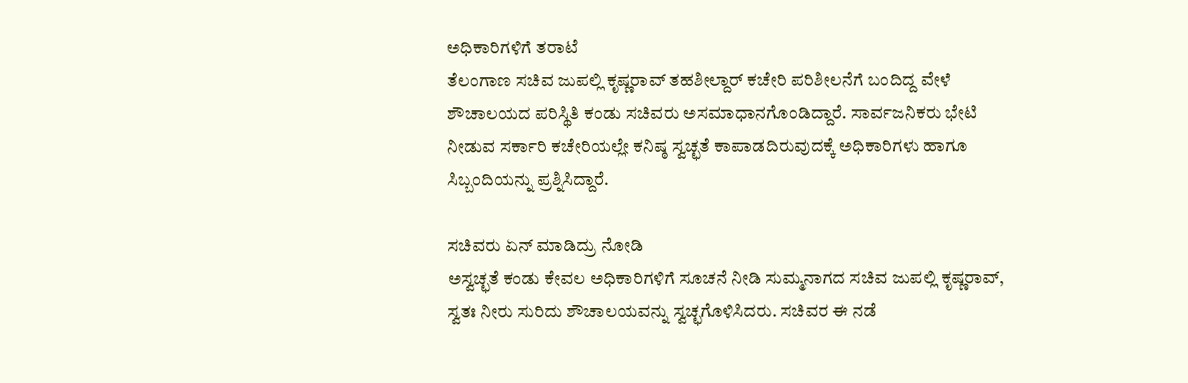ಅಧಿಕಾರಿಗಳಿಗೆ ತರಾಟೆ
ತೆಲಂಗಾಣ ಸಚಿವ ಜುಪಲ್ಲಿ ಕೃಷ್ಣರಾವ್ ತಹಶೀಲ್ದಾರ್ ಕಚೇರಿ ಪರಿಶೀಲನೆಗೆ ಬಂದಿದ್ದ ವೇಳೆ ಶೌಚಾಲಯದ ಪರಿಸ್ಥಿತಿ ಕಂಡು ಸಚಿವರು ಅಸಮಾಧಾನಗೊಂಡಿದ್ದಾರೆ. ಸಾರ್ವಜನಿಕರು ಭೇಟಿ ನೀಡುವ ಸರ್ಕಾರಿ ಕಚೇರಿಯಲ್ಲೇ ಕನಿಷ್ಠ ಸ್ವಚ್ಛತೆ ಕಾಪಾಡದಿರುವುದಕ್ಕೆ ಅಧಿಕಾರಿಗಳು ಹಾಗೂ ಸಿಬ್ಬಂದಿಯನ್ನು ಪ್ರಶ್ನಿಸಿದ್ದಾರೆ.

ಸಚಿವರು ಏನ್ ಮಾಡಿದ್ರು ನೋಡಿ
ಅಸ್ವಚ್ಛತೆ ಕಂಡು ಕೇವಲ ಅಧಿಕಾರಿಗಳಿಗೆ ಸೂಚನೆ ನೀಡಿ ಸುಮ್ಮನಾಗದ ಸಚಿವ ಜುಪಲ್ಲಿ ಕೃಷ್ಣರಾವ್, ಸ್ವತಃ ನೀರು ಸುರಿದು ಶೌಚಾಲಯವನ್ನು ಸ್ವಚ್ಛಗೊಳಿಸಿದರು. ಸಚಿವರ ಈ ನಡೆ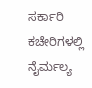ಸರ್ಕಾರಿ ಕಚೇರಿಗಳಲ್ಲಿ ನೈರ್ಮಲ್ಯ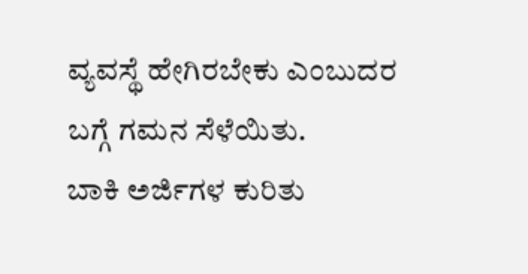ವ್ಯವಸ್ಥೆ ಹೇಗಿರಬೇಕು ಎಂಬುದರ ಬಗ್ಗೆ ಗಮನ ಸೆಳೆಯಿತು.
ಬಾಕಿ ಅರ್ಜಿಗಳ ಕುರಿತು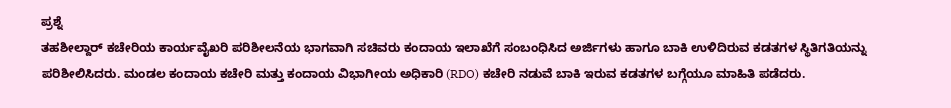ಪ್ರಶ್ನೆ
ತಹಶೀಲ್ದಾರ್ ಕಚೇರಿಯ ಕಾರ್ಯವೈಖರಿ ಪರಿಶೀಲನೆಯ ಭಾಗವಾಗಿ ಸಚಿವರು ಕಂದಾಯ ಇಲಾಖೆಗೆ ಸಂಬಂಧಿಸಿದ ಅರ್ಜಿಗಳು ಹಾಗೂ ಬಾಕಿ ಉಳಿದಿರುವ ಕಡತಗಳ ಸ್ಥಿತಿಗತಿಯನ್ನು ಪರಿಶೀಲಿಸಿದರು. ಮಂಡಲ ಕಂದಾಯ ಕಚೇರಿ ಮತ್ತು ಕಂದಾಯ ವಿಭಾಗೀಯ ಅಧಿಕಾರಿ (RDO) ಕಚೇರಿ ನಡುವೆ ಬಾಕಿ ಇರುವ ಕಡತಗಳ ಬಗ್ಗೆಯೂ ಮಾಹಿತಿ ಪಡೆದರು.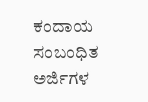ಕಂದಾಯ ಸಂಬಂಧಿತ ಅರ್ಜಿಗಳ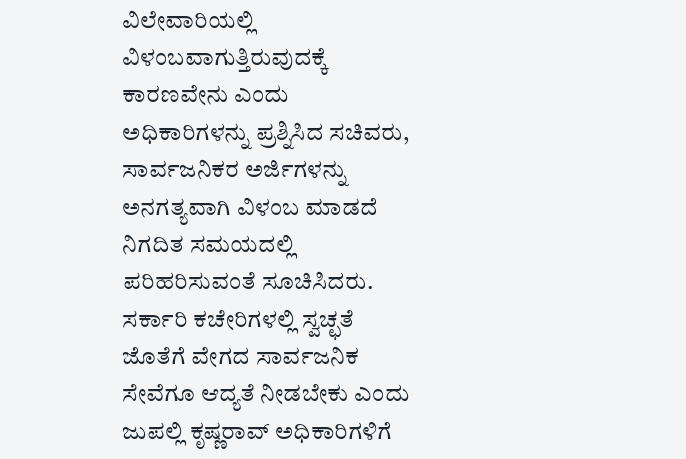ವಿಲೇವಾರಿಯಲ್ಲಿ ವಿಳಂಬವಾಗುತ್ತಿರುವುದಕ್ಕೆ ಕಾರಣವೇನು ಎಂದು ಅಧಿಕಾರಿಗಳನ್ನು ಪ್ರಶ್ನಿಸಿದ ಸಚಿವರು, ಸಾರ್ವಜನಿಕರ ಅರ್ಜಿಗಳನ್ನು ಅನಗತ್ಯವಾಗಿ ವಿಳಂಬ ಮಾಡದೆ ನಿಗದಿತ ಸಮಯದಲ್ಲಿ ಪರಿಹರಿಸುವಂತೆ ಸೂಚಿಸಿದರು. ಸರ್ಕಾರಿ ಕಚೇರಿಗಳಲ್ಲಿ ಸ್ವಚ್ಛತೆ ಜೊತೆಗೆ ವೇಗದ ಸಾರ್ವಜನಿಕ ಸೇವೆಗೂ ಆದ್ಯತೆ ನೀಡಬೇಕು ಎಂದು ಜುಪಲ್ಲಿ ಕೃಷ್ಣರಾವ್ ಅಧಿಕಾರಿಗಳಿಗೆ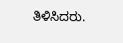ತಿಳಿಸಿದರು.